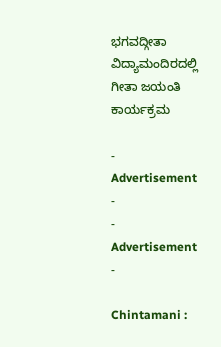ಭಗವದ್ಗೀತಾ ವಿದ್ಯಾಮಂದಿರದಲ್ಲಿ ಗೀತಾ ಜಯಂತಿ ಕಾರ್ಯಕ್ರಮ

- Advertisement -
- Advertisement -

Chintamani :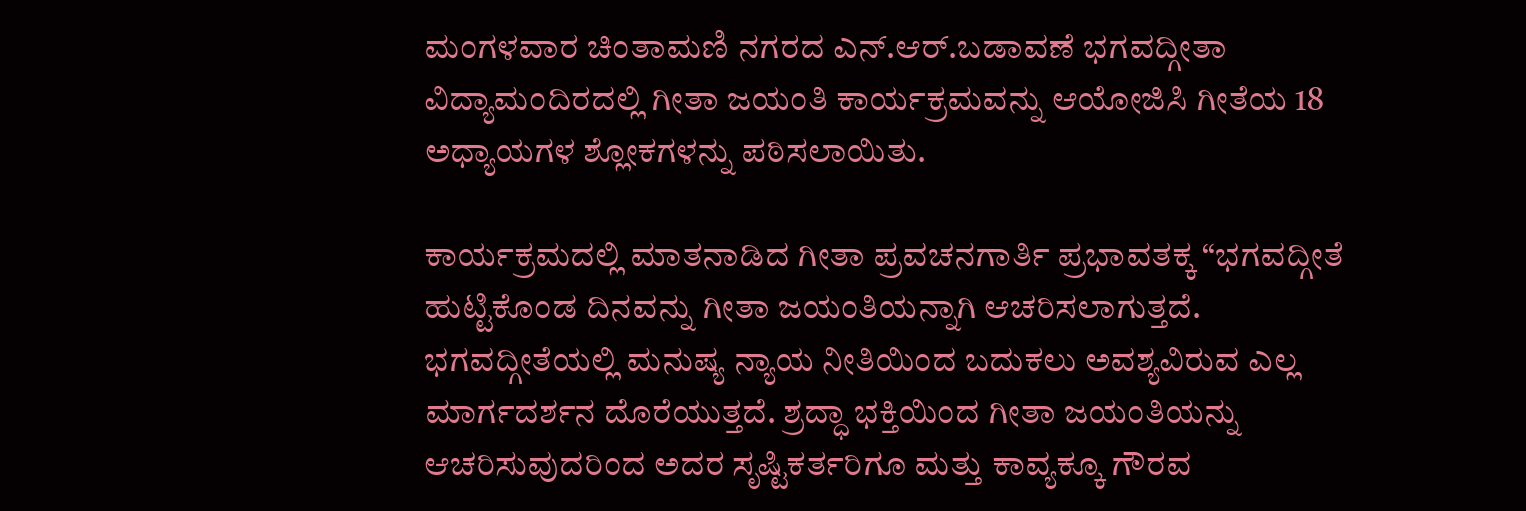ಮಂಗಳವಾರ ಚಿಂತಾಮಣಿ ನಗರದ ಎನ್.ಆರ್.ಬಡಾವಣೆ ಭಗವದ್ಗೀತಾ ವಿದ್ಯಾಮಂದಿರದಲ್ಲಿ ಗೀತಾ ಜಯಂತಿ ಕಾರ್ಯಕ್ರಮವನ್ನು ಆಯೋಜಿಸಿ ಗೀತೆಯ 18 ಅಧ್ಯಾಯಗಳ ಶ್ಲೋಕಗಳನ್ನು ಪಠಿಸಲಾಯಿತು.

ಕಾರ್ಯಕ್ರಮದಲ್ಲಿ ಮಾತನಾಡಿದ ಗೀತಾ ಪ್ರವಚನಗಾರ್ತಿ ಪ್ರಭಾವತಕ್ಕ “ಭಗವದ್ಗೀತೆ ಹುಟ್ಟಿಕೊಂಡ ದಿನವನ್ನು ಗೀತಾ ಜಯಂತಿಯನ್ನಾಗಿ ಆಚರಿಸಲಾಗುತ್ತದೆ. ಭಗವದ್ಗೀತೆಯಲ್ಲಿ ಮನುಷ್ಯ ನ್ಯಾಯ ನೀತಿಯಿಂದ ಬದುಕಲು ಅವಶ್ಯವಿರುವ ಎಲ್ಲ ಮಾರ್ಗದರ್ಶನ ದೊರೆಯುತ್ತದೆ. ಶ್ರದ್ಧಾ ಭಕ್ತಿಯಿಂದ ಗೀತಾ ಜಯಂತಿಯನ್ನು ಆಚರಿಸುವುದರಿಂದ ಅದರ ಸೃಷ್ಟಿಕರ್ತರಿಗೂ ಮತ್ತು ಕಾವ್ಯಕ್ಕೂ ಗೌರವ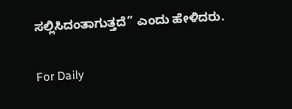ಸಲ್ಲಿಸಿದಂತಾಗುತ್ತದೆ” ಎಂದು ಹೇಳಿದರು.

For Daily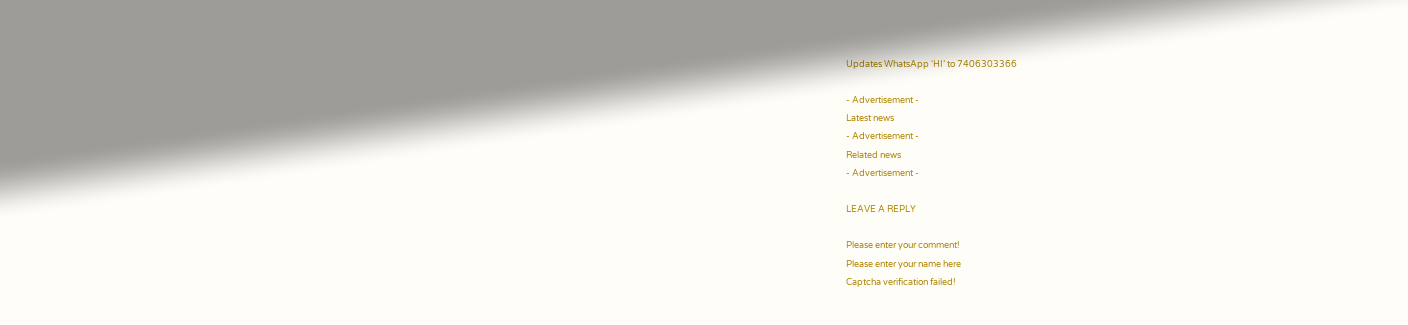Updates WhatsApp ‘HI’ to 7406303366

- Advertisement -
Latest news
- Advertisement -
Related news
- Advertisement -

LEAVE A REPLY

Please enter your comment!
Please enter your name here
Captcha verification failed!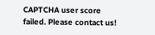CAPTCHA user score failed. Please contact us!